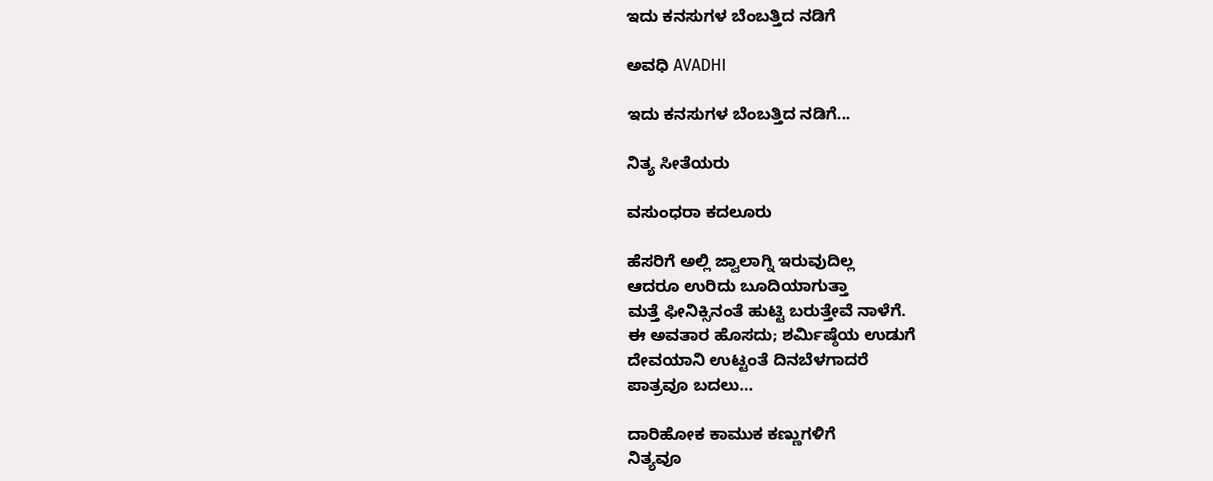ಇದು ಕನಸುಗಳ ಬೆಂಬತ್ತಿದ ನಡಿಗೆ‍

ಅವಧಿ AVADHI

ಇದು ಕನಸುಗಳ ಬೆಂಬತ್ತಿದ ನಡಿಗೆ...

ನಿತ್ಯ ಸೀತೆಯರು

ವಸುಂಧರಾ ಕದಲೂರು

ಹೆಸರಿಗೆ ಅಲ್ಲಿ ಜ್ವಾಲಾಗ್ನಿ ಇರುವುದಿಲ್ಲ
ಆದರೂ ಉರಿದು ಬೂದಿಯಾಗುತ್ತಾ
ಮತ್ತೆ ಫೀನಿಕ್ಸಿನಂತೆ ಹುಟ್ಟಿ ಬರುತ್ತೇವೆ ನಾಳೆಗೆ.
ಈ ಅವತಾರ ಹೊಸದು; ಶರ್ಮಿಷ್ಠೆಯ ಉಡುಗೆ
ದೇವಯಾನಿ ಉಟ್ಟಂತೆ ದಿನಬೆಳಗಾದರೆ
ಪಾತ್ರವೂ ಬದಲು…

ದಾರಿಹೋಕ ಕಾಮುಕ ಕಣ್ಣುಗಳಿಗೆ
ನಿತ್ಯವೂ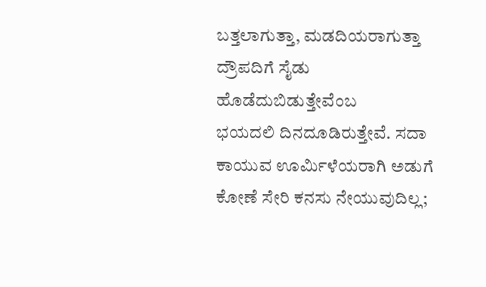ಬತ್ತಲಾಗುತ್ತಾ, ಮಡದಿಯರಾಗುತ್ತಾ
ದ್ರೌಪದಿಗೆ ಸೈಡು ಹೊಡೆದುಬಿಡುತ್ತೇವೆಂಬ
ಭಯದಲಿ ದಿನದೂಡಿರುತ್ತೇವೆ. ಸದಾ
ಕಾಯುವ ಊರ್ಮಿಳೆಯರಾಗಿ ಅಡುಗೆ
ಕೋಣೆ ಸೇರಿ ಕನಸು ನೇಯುವುದಿಲ್ಲ;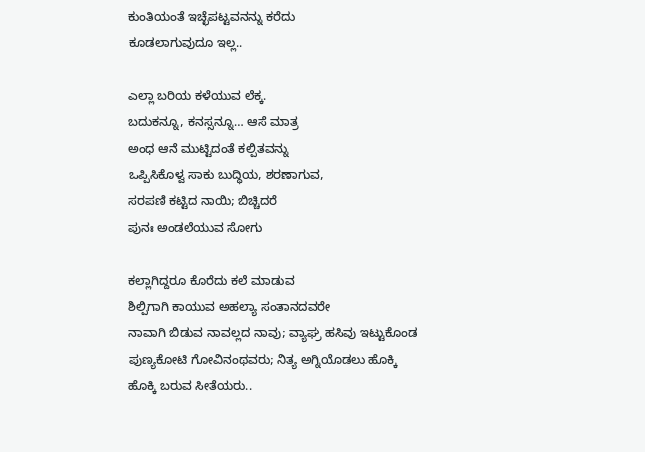ಕುಂತಿಯಂತೆ ಇಚ್ಛೆಪಟ್ಟವನನ್ನು ಕರೆದು
ಕೂಡಲಾಗುವುದೂ ಇಲ್ಲ..

ಎಲ್ಲಾ ಬರಿಯ ಕಳೆಯುವ ಲೆಕ್ಕ.
ಬದುಕನ್ನೂ, ಕನಸ್ಸನ್ನೂ… ಆಸೆ ಮಾತ್ರ
ಅಂಧ ಆನೆ ಮುಟ್ಟಿದಂತೆ ಕಲ್ಪಿತವನ್ನು
ಒಪ್ಪಿಸಿಕೊಳ್ವ ಸಾಕು ಬುದ್ಧಿಯ, ಶರಣಾಗುವ,
ಸರಪಣಿ ಕಟ್ಟಿದ ನಾಯಿ; ಬಿಚ್ಚಿದರೆ
ಪುನಃ ಅಂಡಲೆಯುವ ಸೋಗು

ಕಲ್ಲಾಗಿದ್ದರೂ ಕೊರೆದು ಕಲೆ ಮಾಡುವ
ಶಿಲ್ಪಿಗಾಗಿ ಕಾಯುವ ಅಹಲ್ಯಾ ಸಂತಾನದವರೇ
ನಾವಾಗಿ ಬಿಡುವ ನಾವಲ್ಲದ ನಾವು; ವ್ಯಾಘ್ರ ಹಸಿವು ಇಟ್ಟುಕೊಂಡ ಪುಣ್ಯಕೋಟಿ ಗೋವಿನಂಥವರು; ನಿತ್ಯ ಅಗ್ನಿಯೊಡಲು ಹೊಕ್ಕಿ
ಹೊಕ್ಕಿ ಬರುವ ಸೀತೆಯರು..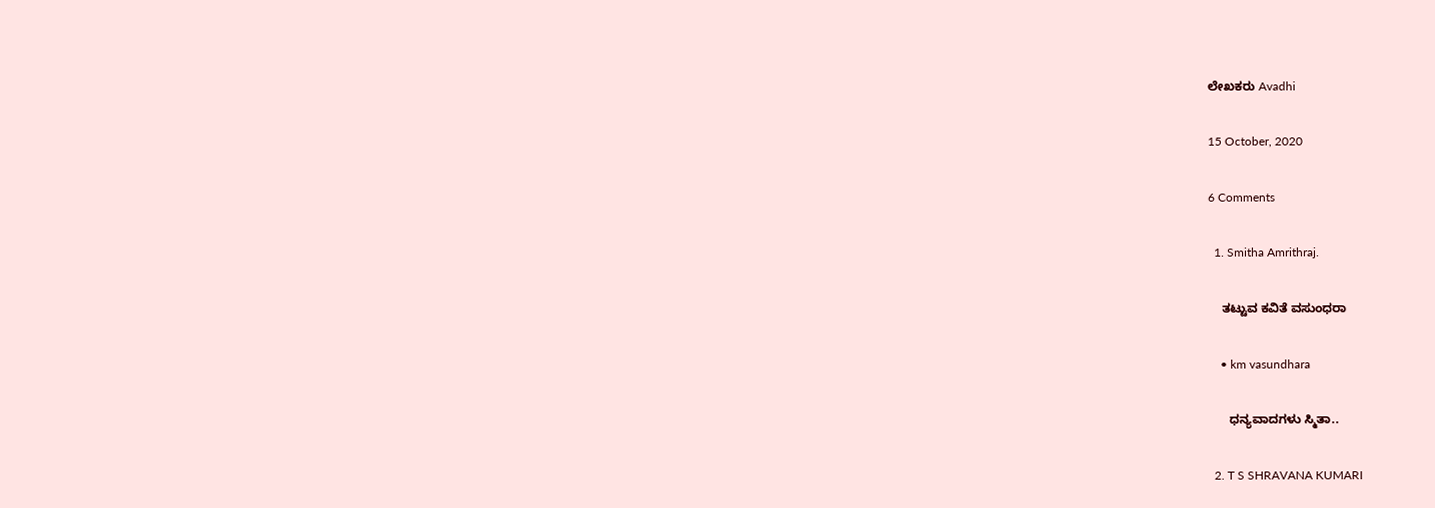ಲೇಖಕರು Avadhi

15 October, 2020

6 Comments

  1. Smitha Amrithraj.

    ತಟ್ಟುವ ಕವಿತೆ ವಸುಂಧರಾ

    • km vasundhara

      ಧನ್ಯವಾದಗಳು ಸ್ಮಿತಾ..

  2. T S SHRAVANA KUMARI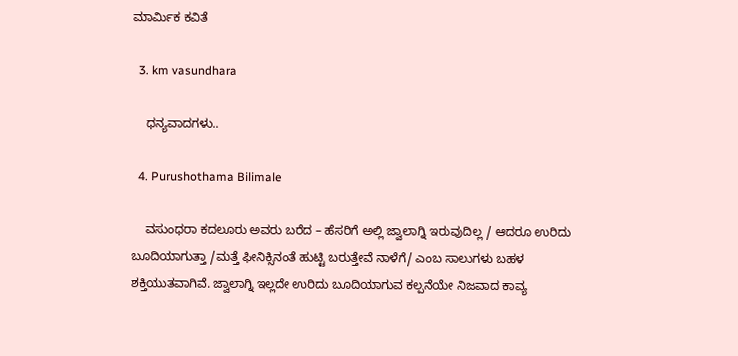ಮಾರ್ಮಿಕ ಕವಿತೆ

  3. km vasundhara

    ಧನ್ಯವಾದಗಳು..

  4. Purushothama Bilimale

    ವಸುಂಧರಾ ಕದಲೂರು ಅವರು ಬರೆದ – ಹೆಸರಿಗೆ ಅಲ್ಲಿ ಜ್ವಾಲಾಗ್ನಿ ಇರುವುದಿಲ್ಲ / ಆದರೂ ಉರಿದು ಬೂದಿಯಾಗುತ್ತಾ /ಮತ್ತೆ ಫೀನಿಕ್ಸಿನಂತೆ ಹುಟ್ಟಿ ಬರುತ್ತೇವೆ ನಾಳೆಗೆ/ ಎಂಬ ಸಾಲುಗಳು ಬಹಳ ಶಕ್ತಿಯುತವಾಗಿವೆ. ಜ್ವಾಲಾಗ್ನಿ ಇಲ್ಲದೇ ಉರಿದು ಬೂದಿಯಾಗುವ ಕಲ್ಪನೆಯೇ ನಿಜವಾದ ಕಾವ್ಯ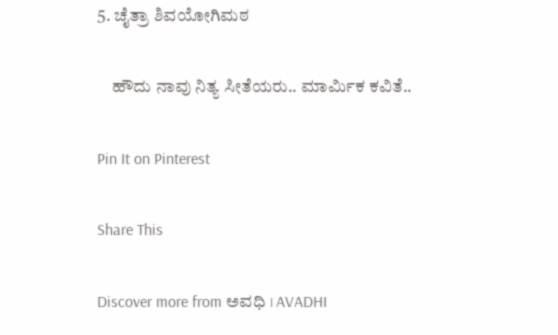5. ಚೈತ್ರಾ ಶಿವಯೋಗಿಮಠ

    ಹೌದು ನಾವು ನಿತ್ಯ ಸೀತೆಯರು.. ಮಾರ್ಮಿಕ ಕವಿತೆ..

Pin It on Pinterest

Share This

Discover more from ಅವಧಿ । AVADHI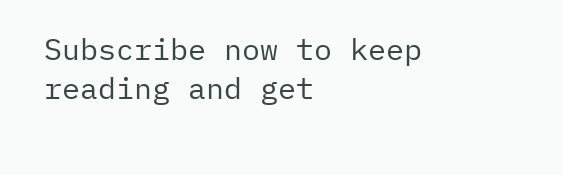Subscribe now to keep reading and get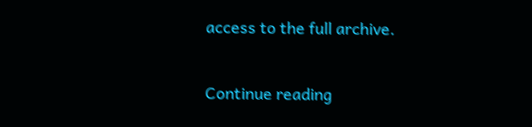access to the full archive.

Continue reading